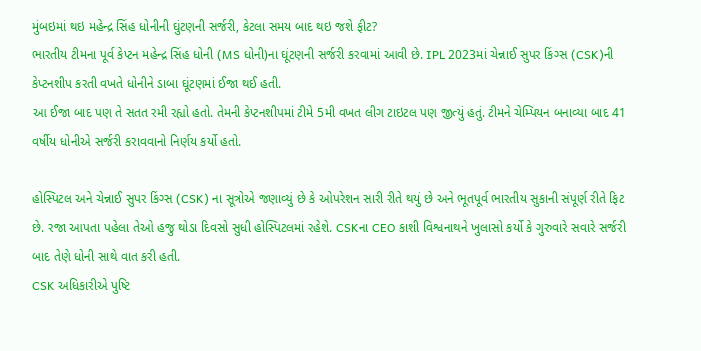મુંબઇમાં થઇ મહેન્દ્ર સિંહ ધોનીની ઘુંટણની સર્જરી, કેટલા સમય બાદ થઇ જશે ફીટ?
ભારતીય ટીમના પૂર્વ કેપ્ટન મહેન્દ્ર સિંહ ધોની (MS ધોની)ના ઘૂંટણની સર્જરી કરવામાં આવી છે. IPL 2023માં ચેન્નાઈ સુપર કિંગ્સ (CSK)ની કેપ્ટનશીપ કરતી વખતે ધોનીને ડાબા ઘૂંટણમાં ઈજા થઈ હતી.
આ ઈજા બાદ પણ તે સતત રમી રહ્યો હતો. તેમની કેપ્ટનશીપમાં ટીમે 5મી વખત લીગ ટાઇટલ પણ જીત્યું હતું. ટીમને ચેમ્પિયન બનાવ્યા બાદ 41 વર્ષીય ધોનીએ સર્જરી કરાવવાનો નિર્ણય કર્યો હતો.

હોસ્પિટલ અને ચેન્નાઈ સુપર કિંગ્સ (CSK) ના સૂત્રોએ જણાવ્યું છે કે ઓપરેશન સારી રીતે થયું છે અને ભૂતપૂર્વ ભારતીય સુકાની સંપૂર્ણ રીતે ફિટ છે. રજા આપતા પહેલા તેઓ હજુ થોડા દિવસો સુધી હોસ્પિટલમાં રહેશે. CSKના CEO કાશી વિશ્વનાથને ખુલાસો કર્યો કે ગુરુવારે સવારે સર્જરી બાદ તેણે ધોની સાથે વાત કરી હતી.
CSK અધિકારીએ પુષ્ટિ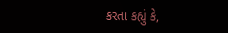કરતા કહ્યું કે,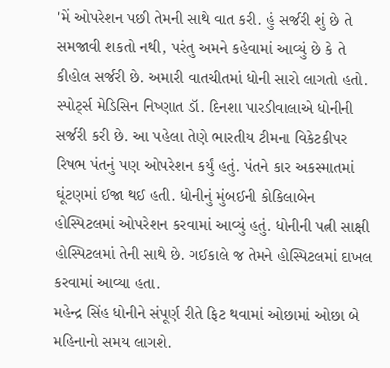'મેં ઓપરેશન પછી તેમની સાથે વાત કરી. હું સર્જરી શું છે તે સમજાવી શકતો નથી, પરંતુ અમને કહેવામાં આવ્યું છે કે તે કીહોલ સર્જરી છે. અમારી વાતચીતમાં ધોની સારો લાગતો હતો.
સ્પોર્ટ્સ મેડિસિન નિષ્ણાત ડૉ. દિનશા પારડીવાલાએ ધોનીની સર્જરી કરી છે. આ પહેલા તેણે ભારતીય ટીમના વિકેટકીપર રિષભ પંતનું પણ ઓપરેશન કર્યું હતું. પંતને કાર અકસ્માતમાં ઘૂંટણમાં ઈજા થઈ હતી. ધોનીનું મુંબઈની કોકિલાબેન હોસ્પિટલમાં ઓપરેશન કરવામાં આવ્યું હતું. ધોનીની પત્ની સાક્ષી હોસ્પિટલમાં તેની સાથે છે. ગઈકાલે જ તેમને હોસ્પિટલમાં દાખલ કરવામાં આવ્યા હતા.
મહેન્દ્ર સિંહ ધોનીને સંપૂર્ણ રીતે ફિટ થવામાં ઓછામાં ઓછા બે મહિનાનો સમય લાગશે.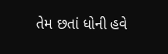તેમ છતાં ધોની હવે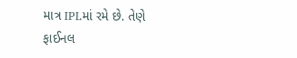માત્ર IPLમાં રમે છે. તેણે ફાઈનલ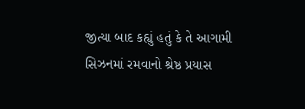જીત્યા બાદ કહ્યું હતું કે તે આગામી સિઝનમાં રમવાનો શ્રેષ્ઠ પ્રયાસ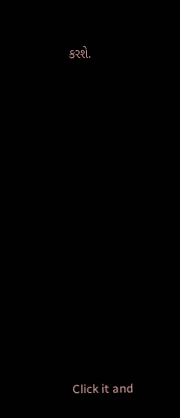કરશે.












Click it and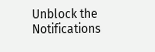Unblock the Notifications